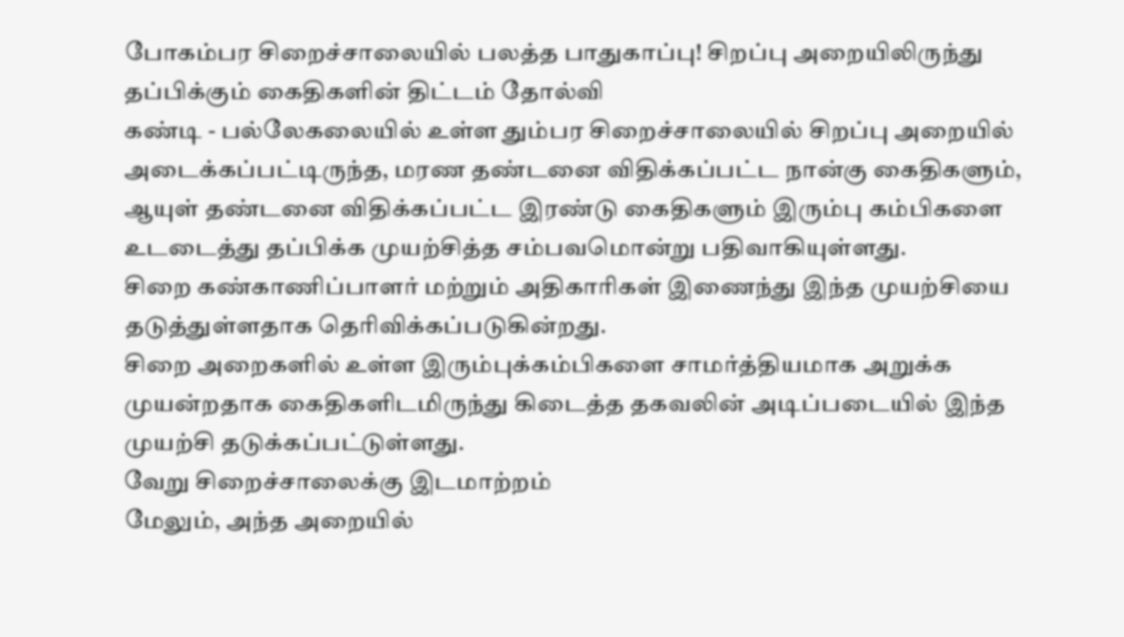போகம்பர சிறைச்சாலையில் பலத்த பாதுகாப்பு! சிறப்பு அறையிலிருந்து தப்பிக்கும் கைதிகளின் திட்டம் தோல்வி
கண்டி - பல்லேகலையில் உள்ள தும்பர சிறைச்சாலையில் சிறப்பு அறையில் அடைக்கப்பட்டிருந்த, மரண தண்டனை விதிக்கப்பட்ட நான்கு கைதிகளும், ஆயுள் தண்டனை விதிக்கப்பட்ட இரண்டு கைதிகளும் இரும்பு கம்பிகளை உடடைத்து தப்பிக்க முயற்சித்த சம்பவமொன்று பதிவாகியுள்ளது.
சிறை கண்காணிப்பாளர் மற்றும் அதிகாரிகள் இணைந்து இந்த முயற்சியை தடுத்துள்ளதாக தெரிவிக்கப்படுகின்றது.
சிறை அறைகளில் உள்ள இரும்புக்கம்பிகளை சாமர்த்தியமாக அறுக்க முயன்றதாக கைதிகளிடமிருந்து கிடைத்த தகவலின் அடிப்படையில் இந்த முயற்சி தடுக்கப்பட்டுள்ளது.
வேறு சிறைச்சாலைக்கு இடமாற்றம்
மேலும், அந்த அறையில்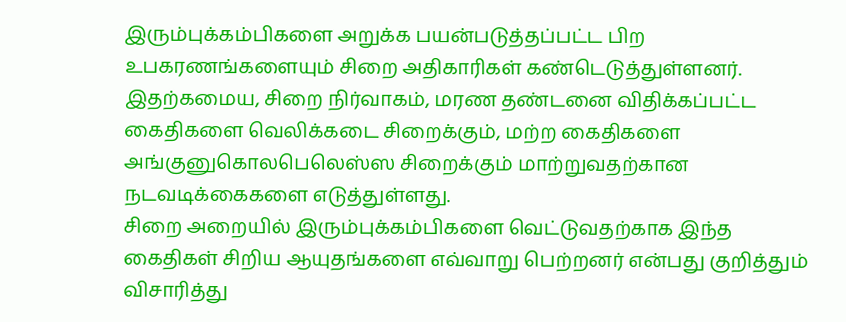இரும்புக்கம்பிகளை அறுக்க பயன்படுத்தப்பட்ட பிற உபகரணங்களையும் சிறை அதிகாரிகள் கண்டெடுத்துள்ளனர்.
இதற்கமைய, சிறை நிர்வாகம், மரண தண்டனை விதிக்கப்பட்ட கைதிகளை வெலிக்கடை சிறைக்கும், மற்ற கைதிகளை அங்குனுகொலபெலெஸ்ஸ சிறைக்கும் மாற்றுவதற்கான நடவடிக்கைகளை எடுத்துள்ளது.
சிறை அறையில் இரும்புக்கம்பிகளை வெட்டுவதற்காக இந்த கைதிகள் சிறிய ஆயுதங்களை எவ்வாறு பெற்றனர் என்பது குறித்தும் விசாரித்து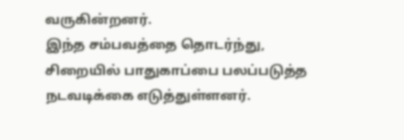வருகின்றனர்.
இந்த சம்பவத்தை தொடர்ந்து, சிறையில் பாதுகாப்பை பலப்படுத்த நடவடிக்கை எடுத்துள்ளனர்.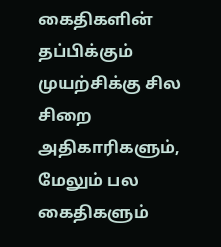கைதிகளின் தப்பிக்கும் முயற்சிக்கு சில சிறை அதிகாரிகளும், மேலும் பல கைதிகளும்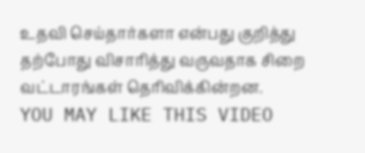உதவி செய்தார்களா என்பது குறித்து தற்போது விசாரித்து வருவதாக சிறை வட்டாரங்கள் தெரிவிக்கின்றன.
YOU MAY LIKE THIS VIDEO